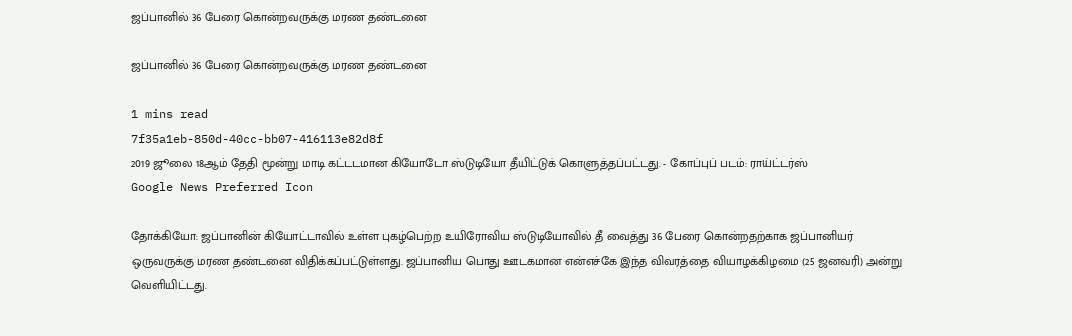ஜப்பானில் 36 பேரை கொன்றவருக்கு மரண தண்டனை

ஜப்பானில் 36 பேரை கொன்றவருக்கு மரண தண்டனை

1 mins read
7f35a1eb-850d-40cc-bb07-416113e82d8f
2019 ஜூலை 18ஆம் தேதி மூன்று மாடி கட்டடமான கியோடோ ஸ்டுடியோ தீயிட்டுக் கொளுத்தப்பட்டது. - கோப்புப் படம்: ராய்ட்டர்ஸ்
Google News Preferred Icon

தோக்கியோ: ஜப்பானின் கியோட்டாவில் உள்ள புகழ்பெற்ற உயிரோவிய ஸ்டுடியோவில் தீ வைத்து 36 பேரை கொன்றதற்காக ஜப்பானியர் ஒருவருக்கு மரண தண்டனை விதிக்கப்பட்டுள்ளது. ஜப்பானிய பொது ஊடகமான என்எச்கே இந்த விவரத்தை வியாழக்கிழமை (25 ஜனவரி) அன்று வெளியிட்டது.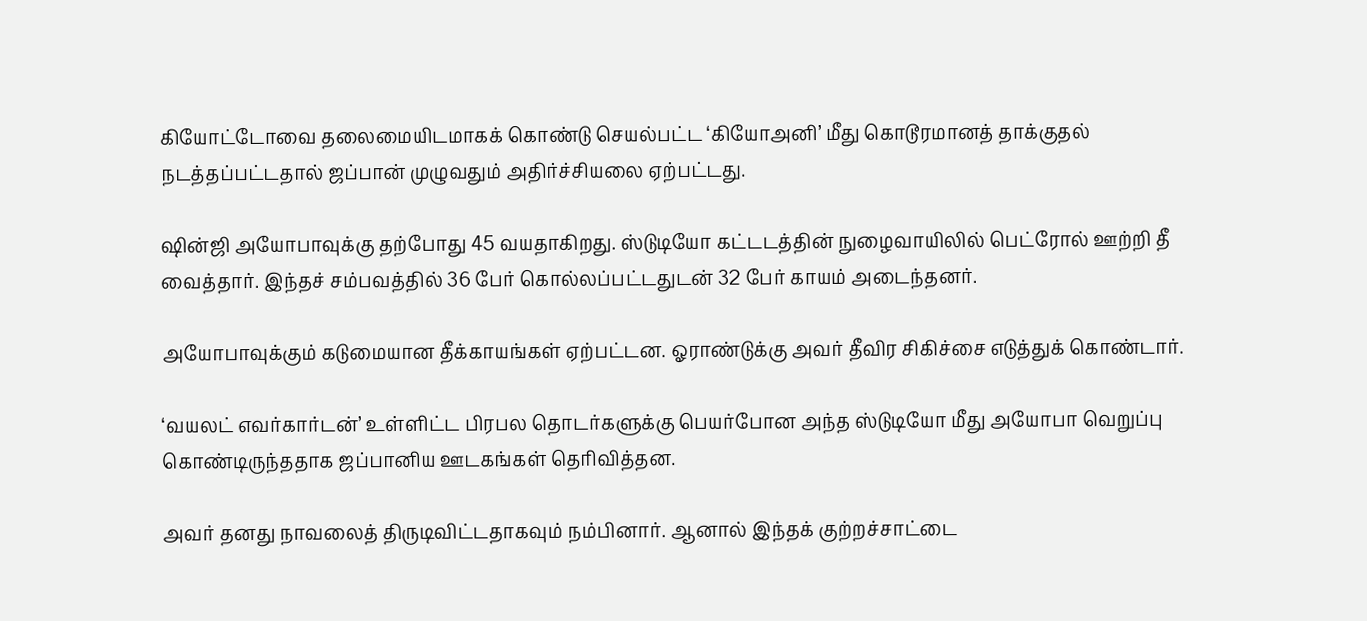கியோட்டோவை தலைமையிடமாகக் கொண்டு செயல்பட்ட ‘கியோஅனி’ மீது கொடூரமானத் தாக்குதல் நடத்தப்பட்டதால் ஜப்பான் முழுவதும் அதிர்ச்சியலை ஏற்பட்டது.

ஷின்ஜி அயோபாவுக்கு தற்போது 45 வயதாகிறது. ஸ்டுடியோ கட்டடத்தின் நுழைவாயிலில் பெட்ரோல் ஊற்றி தீ வைத்தார். இந்தச் சம்பவத்தில் 36 பேர் கொல்லப்பட்டதுடன் 32 பேர் காயம் அடைந்தனர்.

அயோபாவுக்கும் கடுமையான தீக்காயங்கள் ஏற்பட்டன. ஓராண்டுக்கு அவர் தீவிர சிகிச்சை எடுத்துக் கொண்டார்.

‘வயலட் எவர்கார்டன்’ உள்ளிட்ட பிரபல தொடர்களுக்கு பெயர்போன அந்த ஸ்டுடியோ மீது அயோபா வெறுப்பு கொண்டிருந்ததாக ஜப்பானிய ஊடகங்கள் தெரிவித்தன.

அவர் தனது நாவலைத் திருடிவிட்டதாகவும் நம்பினார். ஆனால் இந்தக் குற்றச்சாட்டை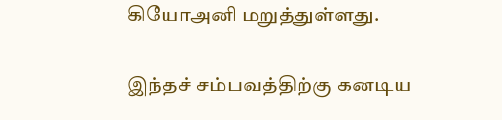கியோஅனி மறுத்துள்ளது.

இந்தச் சம்பவத்திற்கு கனடிய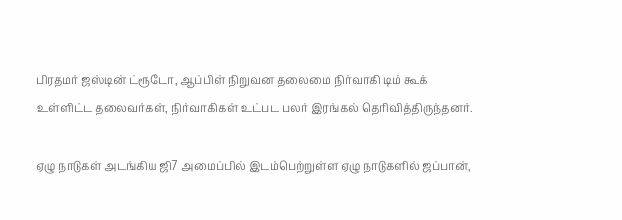பிரதமர் ஜஸ்டின் ட்ரூடோ, ஆப்பிள் நிறுவன தலைமை நிர்வாகி டிம் கூக் உள்ளிட்ட தலைவர்கள், நிர்வாகிகள் உட்பட பலர் இரங்கல் தெரிவித்திருந்தனர்.

ஏழு நாடுகள் அடங்கிய ஜி7 அமைப்பில் இடம்பெற்றுள்ள ஏழு நாடுகளில் ஜப்பான்,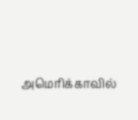அமெரிக்காவில்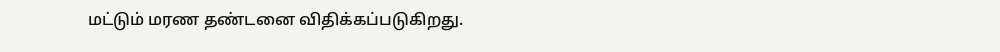மட்டும் மரண தண்டனை விதிக்கப்படுகிறது.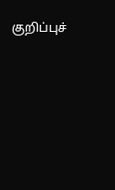குறிப்புச்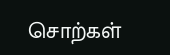சொற்கள்